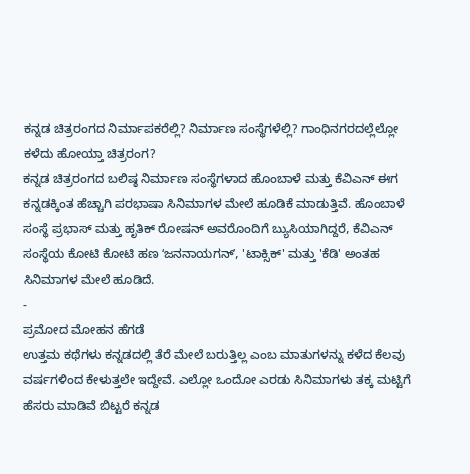ಕನ್ನಡ ಚಿತ್ರರಂಗದ ನಿರ್ಮಾಪಕರೆಲ್ಲಿ? ನಿರ್ಮಾಣ ಸಂಸ್ಥೆಗಳೆಲ್ಲಿ? ಗಾಂಧಿನಗರದಲ್ಲೆಲ್ಲೋ ಕಳೆದು ಹೋಯ್ತಾ ಚಿತ್ರರಂಗ?
ಕನ್ನಡ ಚಿತ್ರರಂಗದ ಬಲಿಷ್ಠ ನಿರ್ಮಾಣ ಸಂಸ್ಥೆಗಳಾದ ಹೊಂಬಾಳೆ ಮತ್ತು ಕೆವಿಎನ್ ಈಗ ಕನ್ನಡಕ್ಕಿಂತ ಹೆಚ್ಚಾಗಿ ಪರಭಾಷಾ ಸಿನಿಮಾಗಳ ಮೇಲೆ ಹೂಡಿಕೆ ಮಾಡುತ್ತಿವೆ. ಹೊಂಬಾಳೆ ಸಂಸ್ಥೆ ಪ್ರಭಾಸ್ ಮತ್ತು ಹೃತಿಕ್ ರೋಷನ್ ಅವರೊಂದಿಗೆ ಬ್ಯುಸಿಯಾಗಿದ್ದರೆ, ಕೆವಿಎನ್ ಸಂಸ್ಥೆಯ ಕೋಟಿ ಕೋಟಿ ಹಣ ʻಜನನಾಯಗನ್ʼ, 'ಟಾಕ್ಸಿಕ್' ಮತ್ತು 'ಕೆಡಿ' ಅಂತಹ ಸಿನಿಮಾಗಳ ಮೇಲೆ ಹೂಡಿದೆ.
-
ಪ್ರಮೋದ ಮೋಹನ ಹೆಗಡೆ
ಉತ್ತಮ ಕಥೆಗಳು ಕನ್ನಡದಲ್ಲಿ ತೆರೆ ಮೇಲೆ ಬರುತ್ತಿಲ್ಲ ಎಂಬ ಮಾತುಗಳನ್ನು ಕಳೆದ ಕೆಲವು ವರ್ಷಗಳಿಂದ ಕೇಳುತ್ತಲೇ ಇದ್ದೇವೆ. ಎಲ್ಲೋ ಒಂದೋ ಎರಡು ಸಿನಿಮಾಗಳು ತಕ್ಕ ಮಟ್ಟಿಗೆ ಹೆಸರು ಮಾಡಿವೆ ಬಿಟ್ಟರೆ ಕನ್ನಡ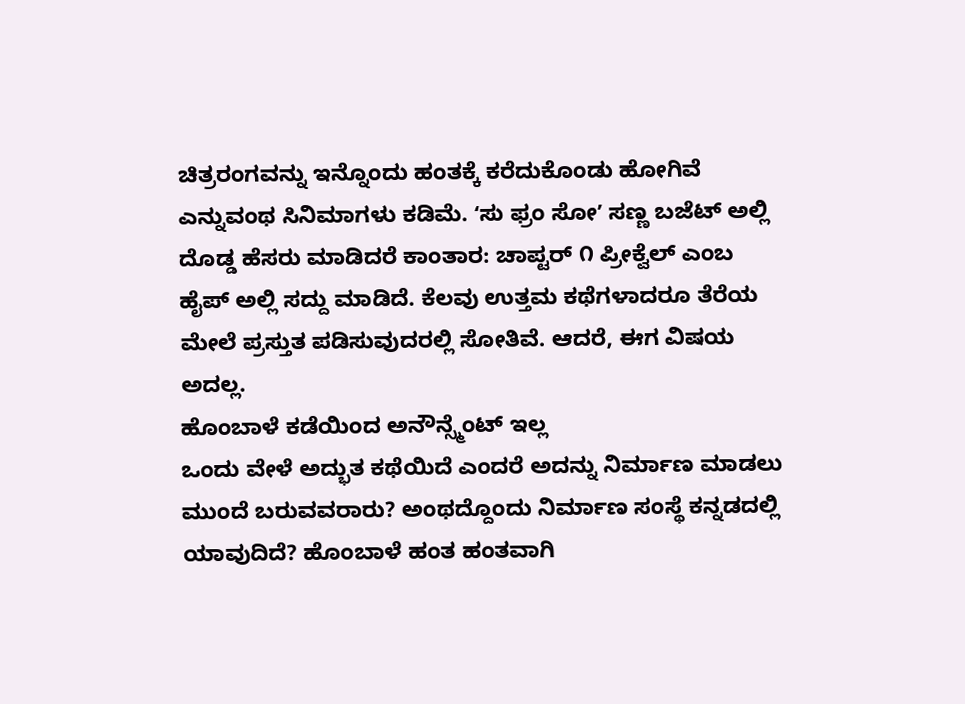ಚಿತ್ರರಂಗವನ್ನು ಇನ್ನೊಂದು ಹಂತಕ್ಕೆ ಕರೆದುಕೊಂಡು ಹೋಗಿವೆ ಎನ್ನುವಂಥ ಸಿನಿಮಾಗಳು ಕಡಿಮೆ. ʻಸು ಫ್ರಂ ಸೋʼ ಸಣ್ಣ ಬಜೆಟ್ ಅಲ್ಲಿ ದೊಡ್ಡ ಹೆಸರು ಮಾಡಿದರೆ ಕಾಂತಾರ: ಚಾಪ್ಟರ್ ೧ ಪ್ರೀಕ್ವೆಲ್ ಎಂಬ ಹೈಪ್ ಅಲ್ಲಿ ಸದ್ದು ಮಾಡಿದೆ. ಕೆಲವು ಉತ್ತಮ ಕಥೆಗಳಾದರೂ ತೆರೆಯ ಮೇಲೆ ಪ್ರಸ್ತುತ ಪಡಿಸುವುದರಲ್ಲಿ ಸೋತಿವೆ. ಆದರೆ, ಈಗ ವಿಷಯ ಅದಲ್ಲ.
ಹೊಂಬಾಳೆ ಕಡೆಯಿಂದ ಅನೌನ್ಸ್ಮೆಂಟ್ ಇಲ್ಲ
ಒಂದು ವೇಳೆ ಅದ್ಭುತ ಕಥೆಯಿದೆ ಎಂದರೆ ಅದನ್ನು ನಿರ್ಮಾಣ ಮಾಡಲು ಮುಂದೆ ಬರುವವರಾರು? ಅಂಥದ್ದೊಂದು ನಿರ್ಮಾಣ ಸಂಸ್ಥೆ ಕನ್ನಡದಲ್ಲಿ ಯಾವುದಿದೆ? ಹೊಂಬಾಳೆ ಹಂತ ಹಂತವಾಗಿ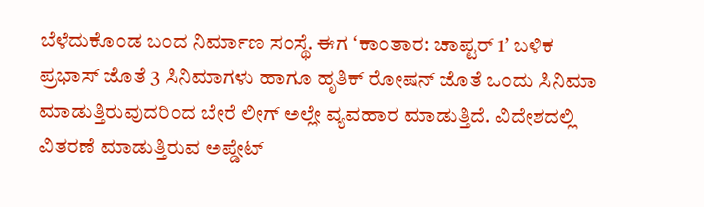ಬೆಳೆದುಕೊಂಡ ಬಂದ ನಿರ್ಮಾಣ ಸಂಸ್ಥೆ. ಈಗ ʻಕಾಂತಾರ: ಚಾಪ್ಟರ್ 1ʼ ಬಳಿಕ ಪ್ರಭಾಸ್ ಜೊತೆ 3 ಸಿನಿಮಾಗಳು ಹಾಗೂ ಹೃತಿಕ್ ರೋಷನ್ ಜೊತೆ ಒಂದು ಸಿನಿಮಾ ಮಾಡುತ್ತಿರುವುದರಿಂದ ಬೇರೆ ಲೀಗ್ ಅಲ್ಲೇ ವ್ಯವಹಾರ ಮಾಡುತ್ತಿದೆ. ವಿದೇಶದಲ್ಲಿ ವಿತರಣೆ ಮಾಡುತ್ತಿರುವ ಅಪ್ಡೇಟ್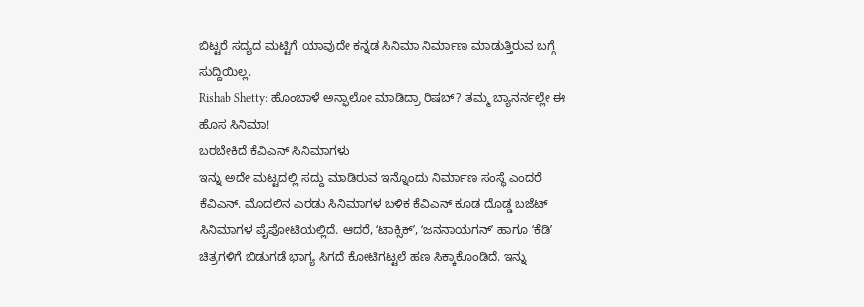ಬಿಟ್ಟರೆ ಸದ್ಯದ ಮಟ್ಟಿಗೆ ಯಾವುದೇ ಕನ್ನಡ ಸಿನಿಮಾ ನಿರ್ಮಾಣ ಮಾಡುತ್ತಿರುವ ಬಗ್ಗೆ ಸುದ್ದಿಯಿಲ್ಲ.
Rishab Shetty: ಹೊಂಬಾಳೆ ಅನ್ಫಾಲೋ ಮಾಡಿದ್ರಾ ರಿಷಬ್? ತಮ್ಮ ಬ್ಯಾನರ್ನಲ್ಲೇ ಈ ಹೊಸ ಸಿನಿಮಾ!
ಬರಬೇಕಿದೆ ಕೆವಿಎನ್ ಸಿನಿಮಾಗಳು
ಇನ್ನು ಅದೇ ಮಟ್ಟದಲ್ಲಿ ಸದ್ದು ಮಾಡಿರುವ ಇನ್ನೊಂದು ನಿರ್ಮಾಣ ಸಂಸ್ಥೆ ಎಂದರೆ ಕೆವಿಎನ್. ಮೊದಲಿನ ಎರಡು ಸಿನಿಮಾಗಳ ಬಳಿಕ ಕೆವಿಎನ್ ಕೂಡ ದೊಡ್ಡ ಬಜೆಟ್ ಸಿನಿಮಾಗಳ ಪೈಪೋಟಿಯಲ್ಲಿದೆ. ಆದರೆ, ʻಟಾಕ್ಸಿಕ್ʼ, ʻಜನನಾಯಗನ್ʼ ಹಾಗೂ ʻಕೆಡಿʼ ಚಿತ್ರಗಳಿಗೆ ಬಿಡುಗಡೆ ಭಾಗ್ಯ ಸಿಗದೆ ಕೋಟಿಗಟ್ಟಲೆ ಹಣ ಸಿಕ್ಕಾಕೊಂಡಿದೆ. ಇನ್ನು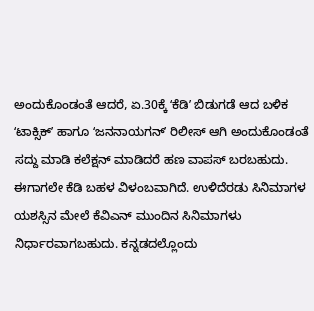ಅಂದುಕೊಂಡಂತೆ ಆದರೆ, ಏ.30ಕ್ಕೆ ʻಕೆಡಿʼ ಬಿಡುಗಡೆ ಆದ ಬಳಿಕ ʻಟಾಕ್ಸಿಕ್ʼ ಹಾಗೂ ʻಜನನಾಯಗನ್ʼ ರಿಲೀಸ್ ಆಗಿ ಅಂದುಕೊಂಡಂತೆ ಸದ್ದು ಮಾಡಿ ಕಲೆಕ್ಷನ್ ಮಾಡಿದರೆ ಹಣ ವಾಪಸ್ ಬರಬಹುದು. ಈಗಾಗಲೇ ಕೆಡಿ ಬಹಳ ವಿಳಂಬವಾಗಿದೆ. ಉಳಿದೆರಡು ಸಿನಿಮಾಗಳ ಯಶಸ್ಸಿನ ಮೇಲೆ ಕೆವಿಎನ್ ಮುಂದಿನ ಸಿನಿಮಾಗಳು ನಿರ್ಧಾರವಾಗಬಹುದು. ಕನ್ನಡದಲ್ಲೊಂದು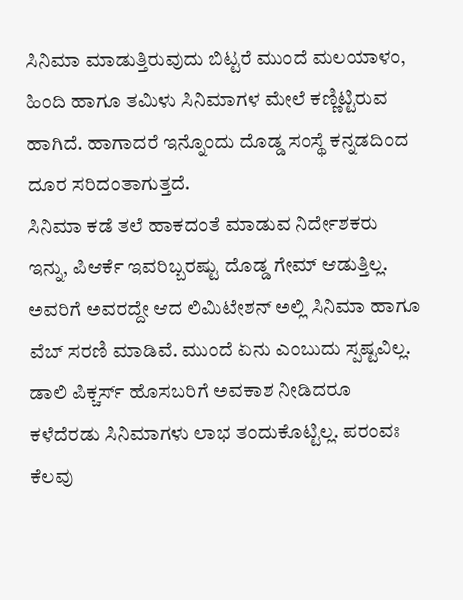ಸಿನಿಮಾ ಮಾಡುತ್ತಿರುವುದು ಬಿಟ್ಟರೆ ಮುಂದೆ ಮಲಯಾಳಂ, ಹಿಂದಿ ಹಾಗೂ ತಮಿಳು ಸಿನಿಮಾಗಳ ಮೇಲೆ ಕಣ್ಣಿಟ್ಟಿರುವ ಹಾಗಿದೆ. ಹಾಗಾದರೆ ಇನ್ನೊಂದು ದೊಡ್ಡ ಸಂಸ್ಥೆ ಕನ್ನಡದಿಂದ ದೂರ ಸರಿದಂತಾಗುತ್ತದೆ.
ಸಿನಿಮಾ ಕಡೆ ತಲೆ ಹಾಕದಂತೆ ಮಾಡುವ ನಿರ್ದೇಶಕರು
ಇನ್ನು, ಪಿಆರ್ಕೆ ಇವರಿಬ್ಬರಷ್ಟು ದೊಡ್ಡ ಗೇಮ್ ಆಡುತ್ತಿಲ್ಲ. ಅವರಿಗೆ ಅವರದ್ದೇ ಆದ ಲಿಮಿಟೇಶನ್ ಅಲ್ಲಿ ಸಿನಿಮಾ ಹಾಗೂ ವೆಬ್ ಸರಣಿ ಮಾಡಿವೆ. ಮುಂದೆ ಏನು ಎಂಬುದು ಸ್ಪಷ್ಟವಿಲ್ಲ. ಡಾಲಿ ಪಿಕ್ಚರ್ಸ್ ಹೊಸಬರಿಗೆ ಅವಕಾಶ ನೀಡಿದರೂ ಕಳೆದೆರಡು ಸಿನಿಮಾಗಳು ಲಾಭ ತಂದುಕೊಟ್ಟಿಲ್ಲ. ಪರಂವಃ ಕೆಲವು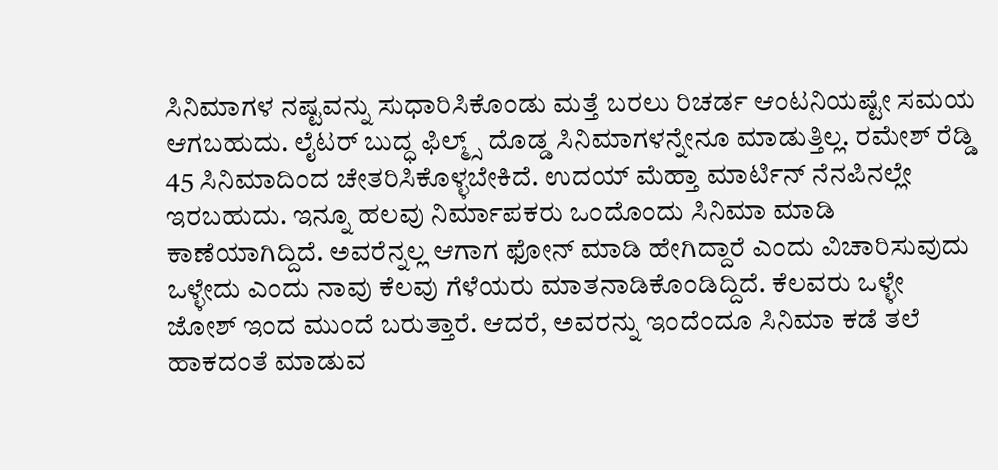ಸಿನಿಮಾಗಳ ನಷ್ಟವನ್ನು ಸುಧಾರಿಸಿಕೊಂಡು ಮತ್ತೆ ಬರಲು ರಿಚರ್ಡ ಆಂಟನಿಯಷ್ಟೇ ಸಮಯ ಆಗಬಹುದು. ಲೈಟರ್ ಬುದ್ಧ ಫಿಲ್ಮ್ಸ್ ದೊಡ್ಡ ಸಿನಿಮಾಗಳನ್ನೇನೂ ಮಾಡುತ್ತಿಲ್ಲ. ರಮೇಶ್ ರೆಡ್ಡಿ 45 ಸಿನಿಮಾದಿಂದ ಚೇತರಿಸಿಕೊಳ್ಳಬೇಕಿದೆ. ಉದಯ್ ಮೆಹ್ತಾ ಮಾರ್ಟಿನ್ ನೆನಪಿನಲ್ಲೇ ಇರಬಹುದು. ಇನ್ನೂ ಹಲವು ನಿರ್ಮಾಪಕರು ಒಂದೊಂದು ಸಿನಿಮಾ ಮಾಡಿ ಕಾಣೆಯಾಗಿದ್ದಿದೆ. ಅವರೆನ್ನಲ್ಲ ಆಗಾಗ ಫೋನ್ ಮಾಡಿ ಹೇಗಿದ್ದಾರೆ ಎಂದು ವಿಚಾರಿಸುವುದು ಒಳ್ಳೇದು ಎಂದು ನಾವು ಕೆಲವು ಗೆಳೆಯರು ಮಾತನಾಡಿಕೊಂಡಿದ್ದಿದೆ. ಕೆಲವರು ಒಳ್ಳೇ ಜೋಶ್ ಇಂದ ಮುಂದೆ ಬರುತ್ತಾರೆ. ಆದರೆ, ಅವರನ್ನು ಇಂದೆಂದೂ ಸಿನಿಮಾ ಕಡೆ ತಲೆ ಹಾಕದಂತೆ ಮಾಡುವ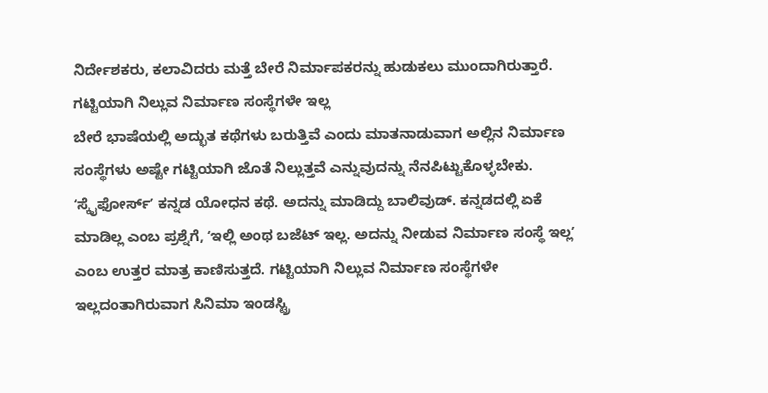ನಿರ್ದೇಶಕರು, ಕಲಾವಿದರು ಮತ್ತೆ ಬೇರೆ ನಿರ್ಮಾಪಕರನ್ನು ಹುಡುಕಲು ಮುಂದಾಗಿರುತ್ತಾರೆ.
ಗಟ್ಟಿಯಾಗಿ ನಿಲ್ಲುವ ನಿರ್ಮಾಣ ಸಂಸ್ಥೆಗಳೇ ಇಲ್ಲ
ಬೇರೆ ಭಾಷೆಯಲ್ಲಿ ಅದ್ಭುತ ಕಥೆಗಳು ಬರುತ್ತಿವೆ ಎಂದು ಮಾತನಾಡುವಾಗ ಅಲ್ಲಿನ ನಿರ್ಮಾಣ ಸಂಸ್ಥೆಗಳು ಅಷ್ಟೇ ಗಟ್ಟಿಯಾಗಿ ಜೊತೆ ನಿಲ್ಲುತ್ತವೆ ಎನ್ನುವುದನ್ನು ನೆನಪಿಟ್ಟುಕೊಳ್ಳಬೇಕು. ʻಸ್ಕೈಫೋರ್ಸ್ʼ ಕನ್ನಡ ಯೋಧನ ಕಥೆ. ಅದನ್ನು ಮಾಡಿದ್ದು ಬಾಲಿವುಡ್. ಕನ್ನಡದಲ್ಲಿ ಏಕೆ ಮಾಡಿಲ್ಲ ಎಂಬ ಪ್ರಶ್ನೆಗೆ, ʻಇಲ್ಲಿ ಅಂಥ ಬಜೆಟ್ ಇಲ್ಲ. ಅದನ್ನು ನೀಡುವ ನಿರ್ಮಾಣ ಸಂಸ್ಥೆ ಇಲ್ಲʼ ಎಂಬ ಉತ್ತರ ಮಾತ್ರ ಕಾಣಿಸುತ್ತದೆ. ಗಟ್ಟಿಯಾಗಿ ನಿಲ್ಲುವ ನಿರ್ಮಾಣ ಸಂಸ್ಥೆಗಳೇ ಇಲ್ಲದಂತಾಗಿರುವಾಗ ಸಿನಿಮಾ ಇಂಡಸ್ಟ್ರಿ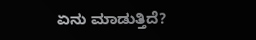ಏನು ಮಾಡುತ್ತಿದೆ?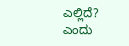ಎಲ್ಲಿದೆ? ಎಂದು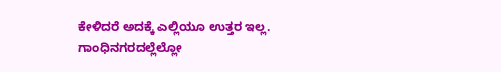ಕೇಳಿದರೆ ಅದಕ್ಕೆ ಎಲ್ಲಿಯೂ ಉತ್ತರ ಇಲ್ಲ. ಗಾಂಧಿನಗರದಲ್ಲೆಲ್ಲೋ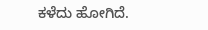ಕಳೆದು ಹೋಗಿದೆ.